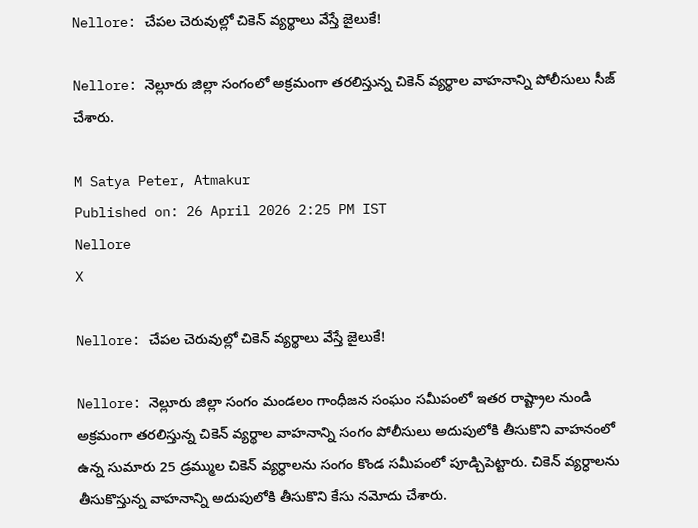Nellore: చేపల చెరువుల్లో చికెన్ వ్యర్థాలు వేస్తే జైలుకే!

Nellore: నెల్లూరు జిల్లా సంగంలో అక్రమంగా తరలిస్తున్న చికెన్ వ్యర్థాల వాహనాన్ని పోలీసులు సీజ్ చేశారు.

M Satya Peter, Atmakur
Published on: 26 April 2026 2:25 PM IST
Nellore
X

Nellore: చేపల చెరువుల్లో చికెన్ వ్యర్థాలు వేస్తే జైలుకే!

Nellore: నెల్లూరు జిల్లా సంగం మండలం గాంధీజన సంఘం సమీపంలో ఇతర రాష్ట్రాల నుండి అక్రమంగా తరలిస్తున్న చికెన్ వ్యర్థాల వాహనాన్ని సంగం పోలీసులు అదుపులోకి తీసుకొని వాహనంలో ఉన్న సుమారు 25 డ్రమ్ముల చికెన్ వ్యర్ధాలను సంగం కొండ సమీపంలో పూడ్చిపెట్టారు. చికెన్ వ్యర్ధాలను తీసుకొస్తున్న వాహనాన్ని అదుపులోకి తీసుకొని కేసు నమోదు చేశారు.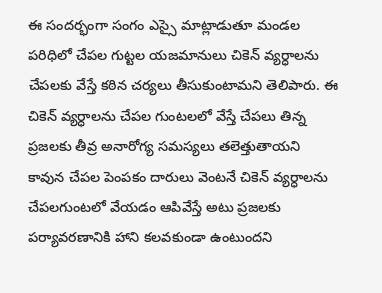ఈ సందర్భంగా సంగం ఎస్సై మాట్లాడుతూ మండల పరిధిలో చేపల గుట్టల యజమానులు చికెన్ వ్యర్ధాలను చేపలకు వేస్తే కఠిన చర్యలు తీసుకుంటామని తెలిపారు. ఈ చికెన్ వ్యర్ధాలను చేపల గుంటలలో వేస్తే చేపలు తిన్న ప్రజలకు తీవ్ర అనారోగ్య సమస్యలు తలెత్తుతాయని కావున చేపల పెంపకం దారులు వెంటనే చికెన్ వ్యర్ధాలను చేపలగుంటలో వేయడం ఆపివేస్తే అటు ప్రజలకు పర్యావరణానికి హాని కలవకుండా ఉంటుందని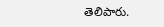తెలిపారు.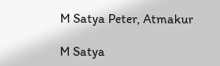M Satya Peter, Atmakur

M Satya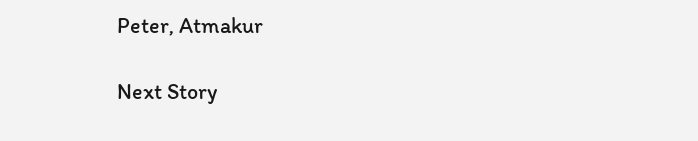Peter, Atmakur

Next Story